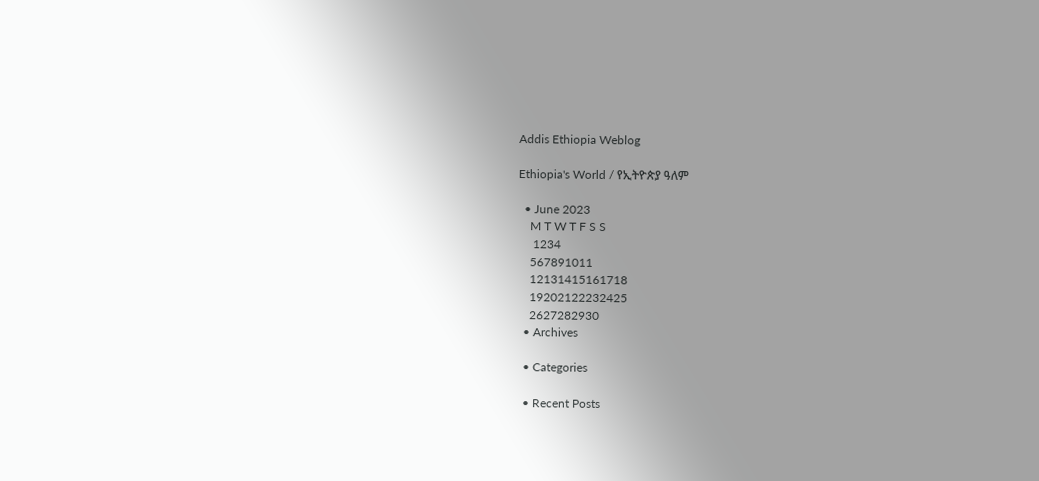Addis Ethiopia Weblog

Ethiopia's World / የኢትዮጵያ ዓለም

  • June 2023
    M T W T F S S
     1234
    567891011
    12131415161718
    19202122232425
    2627282930
  • Archives

  • Categories

  • Recent Posts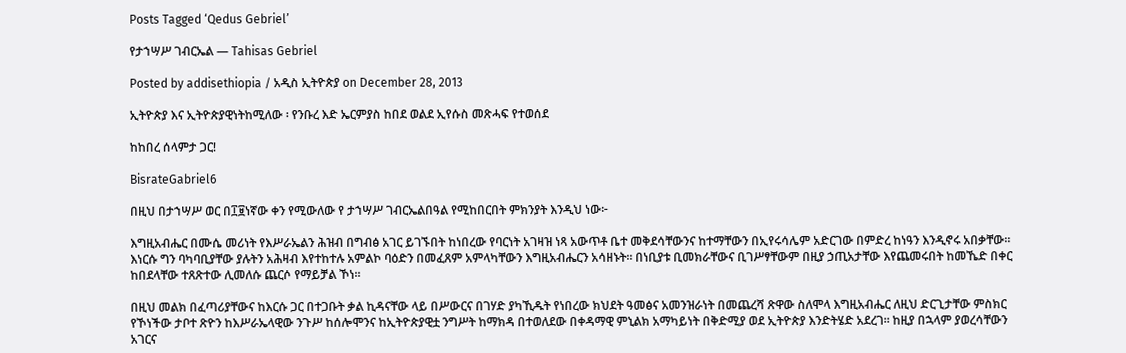Posts Tagged ‘Qedus Gebriel’

የታኀሣሥ ገብርኤል — Tahisas Gebriel

Posted by addisethiopia / አዲስ ኢትዮጵያ on December 28, 2013

ኢትዮጵያ እና ኢትዮጵያዊነትከሚለው ፡ የንቡረ እድ ኤርምያስ ከበደ ወልደ ኢየሱስ መጽሓፍ የተወሰደ

ከከበረ ሰላምታ ጋር!

BisrateGabriel6

በዚህ በታኀሣሥ ወር በ፲፱ነኛው ቀን የሚውለው የ ታኀሣሥ ገብርኤልበዓል የሚከበርበት ምክንያት እንዲህ ነው፦

እግዚአብሔር በሙሴ መሪነት የእሥራኤልን ሕዝብ በግብፅ አገር ይገኙበት ከነበረው የባርነት አገዛዝ ነጻ አውጥቶ ቤተ መቅደሳቸውንና ከተማቸውን በኢየሩሳሌም አድርገው በምድረ ከነዓን እንዲኖሩ አበቃቸው። እነርሱ ግን ባካባቢያቸው ያሉትን አሕዛብ እየተከተሉ አምልኮ ባዕድን በመፈጸም አምላካቸውን እግዚአብሔርን አሳዘኑት። በነቢያቱ ቢመክራቸውና ቢገሥፃቸውም በዚያ ኃጢአታቸው እየጨመሩበት ከመኼድ በቀር ከበደላቸው ተጸጽተው ሊመለሱ ጨርሶ የማይቻል ኾነ።

በዚህ መልክ በፈጣሪያቸውና ከእርሱ ጋር በተጋቡት ቃል ኪዳናቸው ላይ በሥውርና በገሃድ ያካኺዱት የነበረው ክህደት ዓመፅና አመንዝራነት በመጨረሻ ጽዋው ስለሞላ እግዚአብሔር ለዚህ ድርጊታቸው ምስክር የኾነችው ታቦተ ጽዮን ከእሥራኤላዊው ንጉሥ ከሰሎሞንና ከኢትዮጵያዊቷ ንግሥት ከማክዳ በተወለደው በቀዳማዊ ምኒልክ አማካይነት በቅድሚያ ወደ ኢትዮጵያ እንድትሄድ አደረገ። ከዚያ በኋላም ያወረሳቸውን አገርና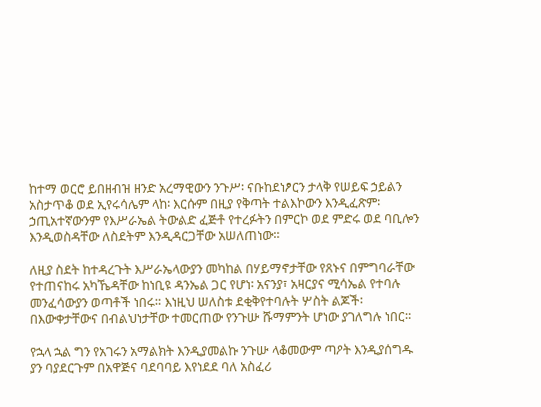ከተማ ወርሮ ይበዘብዝ ዘንድ አረማዊውን ንጉሥ፡ ናቡከደነፆርን ታላቅ የሠይፍ ኃይልን አስታጥቆ ወደ ኢየሩሳሌም ላከ፡ እርሱም በዚያ የቅጣት ተልእኮውን እንዲፈጽም፡ ኃጢአተኛውንም የእሥራኤል ትውልድ ፈጅቶ የተረፉትን በምርኮ ወደ ምድሩ ወደ ባቢሎን እንዲወስዳቸው ለስደትም እንዲዳርጋቸው አሠለጠነው።

ለዚያ ስደት ከተዳረጉት እሥራኤላውያን መካከል በሃይማኖታቸው የጸኑና በምግባራቸው የተጠናከሩ አካኼዳቸው ከነቢዩ ዳንኤል ጋር የሆነ፡ አናንያ፣ አዛርያና ሚሳኤል የተባሉ መንፈሳውያን ወጣቶች ነበሩ። እነዚህ ሠለስቱ ደቂቅየተባሉት ሦስት ልጆች፡ በእውቀታቸውና በብልህነታቸው ተመርጠው የንጉሡ ሹማምንት ሆነው ያገለግሉ ነበር።

የኋላ ኋል ግን የአገሩን አማልክት እንዲያመልኩ ንጉሡ ላቆመውም ጣዖት እንዲያሰግዱ ያን ባያደርጉም በአዋጅና ባደባባይ እየነደደ ባለ አስፈሪ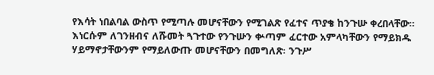የእሳት ነበልባል ውስጥ የሚጣሉ መሆናቸውን የሚገልጽ የፈተና ጥያቄ ከንጉሡ ቀረበላቸው። እነርሱም ለገንዘብና ለሹመት ጓጉተው የንጉሡን ቍጣም ፈርተው አምላካቸውን የማይክዱ ሃይማኖታቸውንም የማይለውጡ መሆናቸውን በመግለጽ፡ ንጉሥ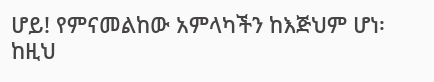ሆይ! የምናመልከው አምላካችን ከእጅህም ሆነ፡ ከዚህ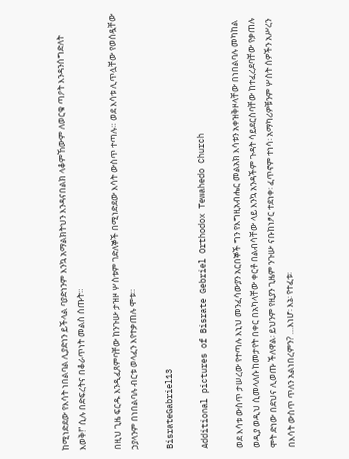ከሚነድደው የእሳት ነበልባል ሊያድነን ይችላል ባያድነንም እንኳ አማልክትህን እንዳናበልክ ላቆምኸውም ለወርቁ ጣዖት እንዳንሰግድለት እወቅ!” ሲሉ በድፍረትና በቆራጥነት መልስ ሰጡት።

በዚህ ጊዜ ፍርዱ እንዲፈጸምባቸው ከንጉሡ ታዝዞ ሦስቱም ገድለኞች በሚነድደው እሳት ውስጥ ተጣሉ። ወደ እሳቱ ሊጥሏቸው የወሰዷቸው ኃያላንም በነበልባሉ ብርቱ ወላፈን እየተቃጠሉ ሞቱ።

BisrateGabriel13

Additional pictures of Bisrate Gebriel Orthodox Tewahedo Church

ወደ እሳቱ ውስጥ ታሠረው የተጣሉ እኒህ መንፈሳውያን አርበኞች ግን የእግዚአብሔር መልአክ እሳቱን አቀዝቅዞላቸው በነበልባሉ መካከል ወዲያ ወዲህ ሲመላለሱ ከመታየት በቀር በአካላቸው ቀርቶ በልብሳቸው ላይ እንኳ አንዳችም ጉዳት ሳይደርስባቸው ከተፈረደባቸው የቃጠሉ ሞት ድነው በደህና ሊወጡ ችለዋል፡ ይህንም የዚያን ጊዜም ንጉሡ ናቡከነፆር ተደነቀ፡ ፈጥኖም ተነሳ፡ አማካሪዎቹንም ሦስት ሰዎችን አሥረን በእሳት ውስጥ ጥለን አልነበረምን? …እነሆ፡ እኔ፡ የተፈቱ፡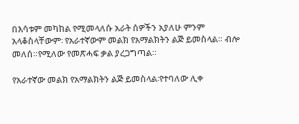በእሳቱም መካከል የሚመላለሱ አራት ሰዎችን አያለሁ ምንም አላቆስላቸውም፡ የአራተኛውም መልክ የአማልክትን ልጅ ይመስላል። ብሎ መለሰ።የሚለው የመጽሓፍ ቃል ያረጋግጣል።

የአራተኛው መልክ የአማልክትን ልጅ ይመስላል፡የተባለው ሊቀ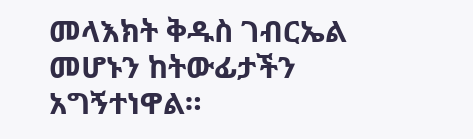መላእክት ቅዱስ ገብርኤል መሆኑን ከትውፊታችን አግኝተነዋል።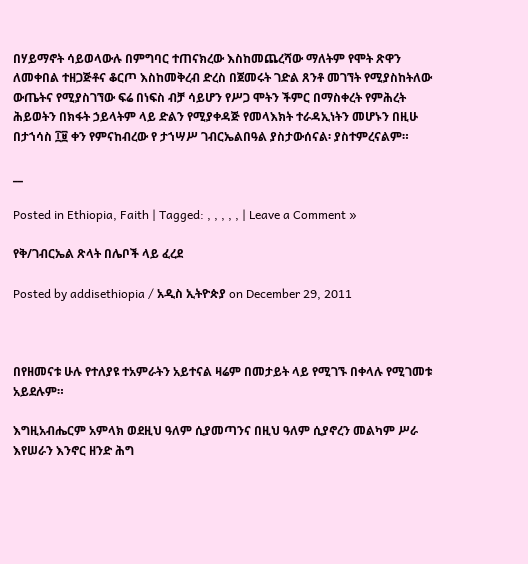በሃይማኖት ሳይወላውሉ በምግባር ተጠናክረው እስከመጨረሻው ማለትም የሞት ጽዋን ለመቀበል ተዘጋጅቶና ቆርጦ እስከመቅረብ ድረስ በጀመሩት ገድል ጸንቶ መገኘት የሚያስከትለው ውጤትና የሚያስገኘው ፍሬ በነፍስ ብቻ ሳይሆን የሥጋ ሞትን ችምር በማስቀረት የምሕረት ሕይወትን በክፋት ኃይላትም ላይ ድልን የሚያቀዳጅ የመላእክት ተራዳኢነትን መሆኑን በዚሁ በታኀሳስ ፲፱ ቀን የምናከብረው የ ታኀሣሥ ገብርኤልበዓል ያስታውሰናል፡ ያስተምረናልም።

__

Posted in Ethiopia, Faith | Tagged: , , , , , | Leave a Comment »

የቅ/ገብርኤል ጽላት በሌቦች ላይ ፈረደ

Posted by addisethiopia / አዲስ ኢትዮጵያ on December 29, 2011



በየዘመናቱ ሁሉ የተለያዩ ተአምራትን አይተናል ዛሬም በመታይት ላይ የሚገኙ በቀላሉ የሚገመቱ አይደሉም።

እግዚአብሔርም አምላክ ወደዚህ ዓለም ሲያመጣንና በዚህ ዓለም ሲያኖረን መልካም ሥራ እየሠራን እንኖር ዘንድ ሕግ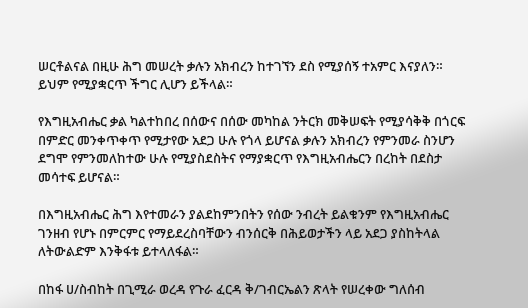ሠርቶልናል በዚሁ ሕግ መሠረት ቃሉን አክብረን ከተገኘን ደስ የሚያሰኝ ተአምር እናያለን። ይህም የሚያቋርጥ ችግር ሊሆን ይችላል።

የእግዚአብሔር ቃል ካልተከበረ በሰውና በሰው መካከል ንትርክ መቅሠፍት የሚያሳቅቅ በጎርፍ በምድር መንቀጥቀጥ የሚታየው አደጋ ሁሉ የጎላ ይሆናል ቃሉን አክብረን የምንመራ ስንሆን ደግሞ የምንመለከተው ሁሉ የሚያስደስትና የማያቋርጥ የእግዚአብሔርን በረከት በደስታ መሳተፍ ይሆናል።

በእግዚአብሔር ሕግ እየተመራን ያልደከምንበትን የሰው ንብረት ይልቁንም የእግዚአብሔር ገንዘብ የሆኑ በምርምር የማይደረስባቸውን ብንሰርቅ በሕይወታችን ላይ አደጋ ያስከትላል ለትውልድም እንቅፋቱ ይተላለፋል።

በከፋ ሀ/ስብከት በጊሚራ ወረዳ የጉራ ፈርዳ ቅ/ገብርኤልን ጽላት የሠረቀው ግለሰብ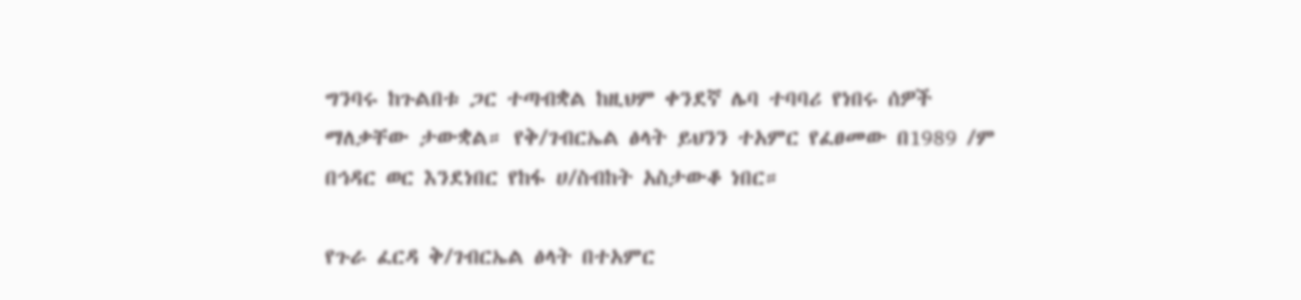ግንባሩ ከጉልበቱ ጋር ተጣብቋል ከዚህም ቀንደኛ ሌባ ተባባሪ የነበሩ ሰዎች ማለቃቸው ታውቋል። የቅ/ገብርኤል ፅላት ይህንን ተአምር የፈፀመው በ1989 /ም በኅዳር ወር እንደነበር የከፋ ሀ/ስብከት አስታውቆ ነበር።

የጉራ ፈርዳ ቅ/ገብርኤል ፅላት በተአምር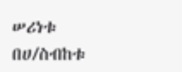ሠሪነቱ በሀ/ስብከቱ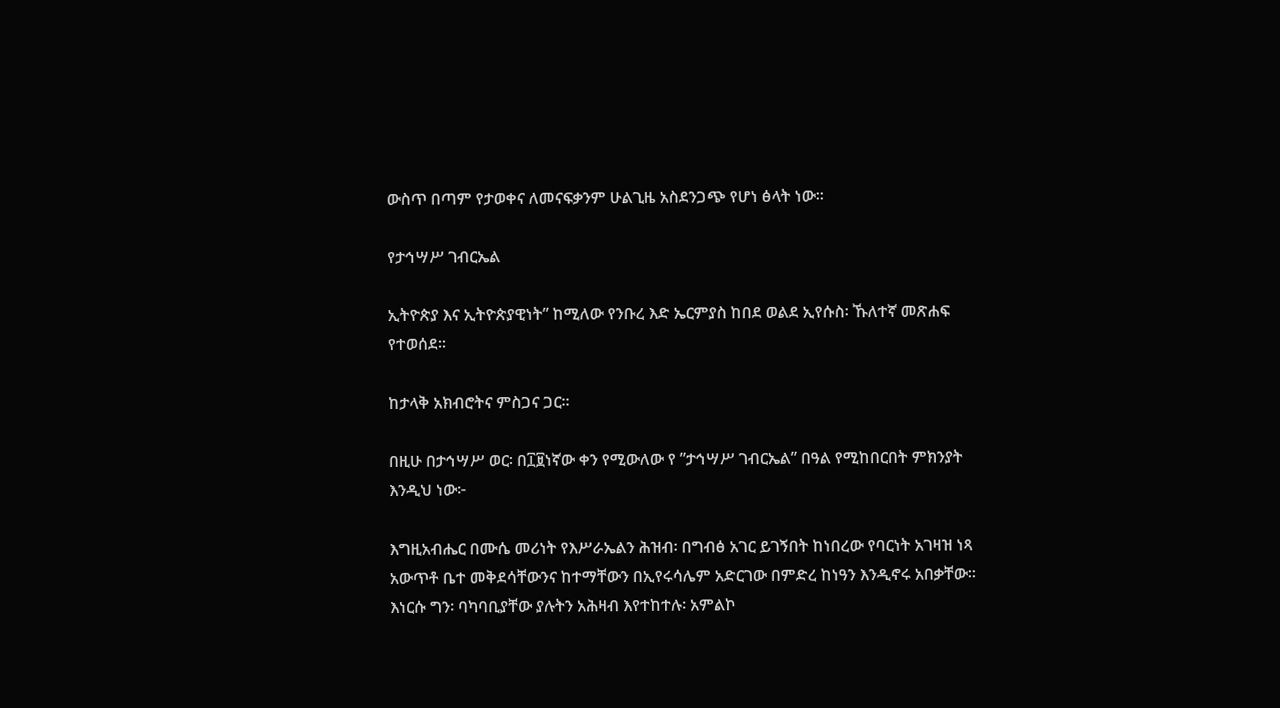ውስጥ በጣም የታወቀና ለመናፍቃንም ሁልጊዜ አስደንጋጭ የሆነ ፅላት ነው።

የታኅሣሥ ገብርኤል

ኢትዮጵያ እና ኢትዮጵያዊነት” ከሚለው የንቡረ እድ ኤርምያስ ከበደ ወልደ ኢየሱስ፡ ኹለተኛ መጽሐፍ የተወሰደ።

ከታላቅ አክብሮትና ምስጋና ጋር።

በዚሁ በታኅሣሥ ወር፡ በ፲፱ነኛው ቀን የሚውለው የ ”ታኅሣሥ ገብርኤል” በዓል የሚከበርበት ምክንያት እንዲህ ነው፦

እግዚአብሔር በሙሴ መሪነት የእሥራኤልን ሕዝብ፡ በግብፅ አገር ይገኝበት ከነበረው የባርነት አገዛዝ ነጻ አውጥቶ ቤተ መቅደሳቸውንና ከተማቸውን በኢየሩሳሌም አድርገው በምድረ ከነዓን እንዲኖሩ አበቃቸው። እነርሱ ግን፡ ባካባቢያቸው ያሉትን አሕዛብ እየተከተሉ፡ አምልኮ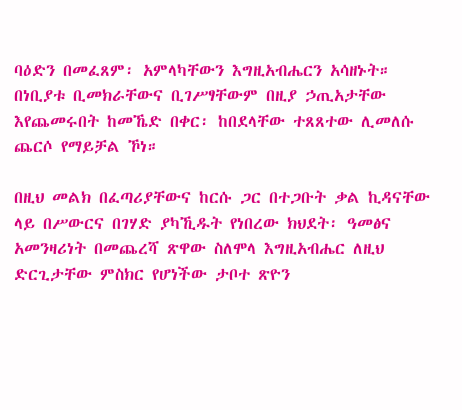ባዕድን በመፈጸም፡ አምላካቸውን እግዚአብሔርን አሳዘኑት። በነቢያቱ ቢመክራቸውና ቢገሥፃቸውም በዚያ ኃጢአታቸው እየጨመሩበት ከመኼድ በቀር፡ ከበደላቸው ተጸጸተው ሊመለሱ ጨርሶ የማይቻል ኾነ።

በዚህ መልክ በፈጣሪያቸውና ከርሱ ጋር በተጋቡት ቃል ኪዳናቸው ላይ በሥውርና በገሃድ ያካኺዱት የነበረው ክህደት፡ ዓመፅና አመንዛሪነት በመጨረሻ ጽዋው ስለሞላ እግዚአብሔር ለዚህ ድርጊታቸው ምስክር የሆነችው ታቦተ ጽዮን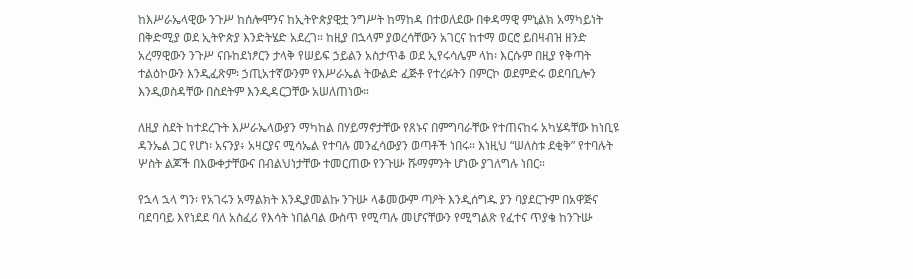ከእሥራኤላዊው ንጉሥ ከሰሎሞንና ከኢትዮጵያዊቷ ንግሥት ከማከዳ በተወለደው በቀዳማዊ ምኒልክ አማካይነት በቅድሚያ ወደ ኢትዮጵያ እንድትሄድ አደረገ። ከዚያ በኋላም ያወረሳቸውን አገርና ከተማ ወርሮ ይበዛብዝ ዘንድ አረማዊውን ንጉሥ ናቡከደነፆርን ታላቅ የሠይፍ ኃይልን አስታጥቆ ወደ ኢየሩሳሌም ላከ፡ እርሱም በዚያ የቅጣት ተልዕኮውን እንዲፈጽም፡ ኃጢአተኛውንም የእሥራኤል ትውልድ ፈጅቶ የተረፉትን በምርኮ ወደምድሩ ወደባቢሎን እንዲወስዳቸው በስደትም እንዲዳርጋቸው አሠለጠነው።

ለዚያ ስደት ከተደረጉት እሥራኤላውያን ማካከል በሃይማኖታቸው የጸኑና በምግባራቸው የተጠናከሩ አካሄዳቸው ከነቢዩ ዳንኤል ጋር የሆነ፡ አናንያ፥ አዛርያና ሚሳኤል የተባሉ መንፈሳውያን ወጣቶች ነበሩ። እነዚህ “ሠለስቱ ደቂቅ” የተባሉት ሦስት ልጆች በእውቀታቸውና በብልህነታቸው ተመርጠው የንጉሡ ሹማምንት ሆነው ያገለግሉ ነበር።

የኋላ ኋላ ግን፡ የአገሩን አማልክት እንዲያመልኩ ንጉሡ ላቆመውም ጣዖት እንዲሰግዱ ያን ባያደርጉም በአዋጅና ባደባባይ እየነደደ ባለ አስፈሪ የእሳት ነበልባል ውስጥ የሚጣሉ መሆናቸውን የሚግልጽ የፈተና ጥያቄ ከንጉሡ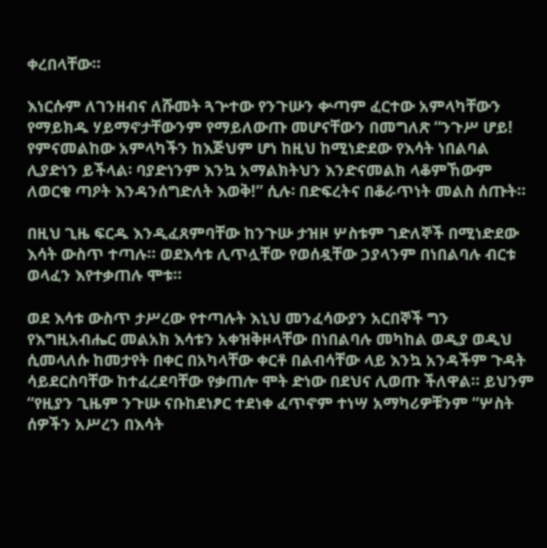ቀረበላቸው።

እነርሱም ለገንዘብና ለሹመት ጓጕተው የንጉሡን ቍጣም ፈርተው አምላካቸውን የማይክዱ ሃይማኖታቸውንም የማይለውጡ መሆናቸውን በመግለጽ “ንጉሥ ሆይ! የምናመልከው አምላካችን ከእጅህም ሆነ ከዚህ ከሚነድደው የእሳት ነበልባል ሊያድነን ይችላል፡ ባያድነንም እንኳ አማልክትህን እንድናመልክ ላቆምኸውም ለወርቁ ጣዖት እንዳንሰግድለት እወቅ!” ሲሉ፡ በድፍረትና በቆራጥነት መልስ ሰጡት።

በዚህ ጊዜ ፍርዱ እንዲፈጸምባቸው ከንጉሡ ታዝዞ ሦስቱም ገድለኞች በሚነድደው እሳት ውስጥ ተጣሉ። ወደእሳቱ ሊጥሏቸው የወሰዷቸው ኃያላንም በነበልባሉ ብርቱ ወላፈን እየተቃጠሉ ሞቱ።

ወደ እሳቱ ውስጥ ታሥረው የተጣሉት እኒህ መንፈሳውያን አርበኞች ግን የእግዚአብሔር መልአክ እሳቱን አቀዝቅዞላቸው በነበልባሉ መካከል ወዲያ ወዲህ ሲመላለሱ ከመታየት በቀር በአካላቸው ቀርቶ በልብሳቸው ላይ እንኳ አንዳችም ጉዳት ሳይደርስባቸው ከተፈረደባቸው የቃጠሎ ሞት ድነው በደህና ሊወጡ ችለዋል። ይህንም “የዚያን ጊዜም ንጉሡ ናቡከደነፆር ተደነቀ ፈጥኖም ተነሣ አማካሪዎቹንም “ሦስት ሰዎችን አሥረን በእሳት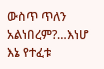ውስጥ ጥለን አልነበረም?…እነሆ እኔ የተፈቱ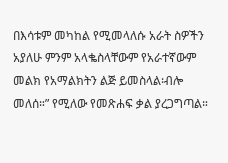በእሳቱም መካከል የሚመላለሱ አራት ስዎችን አያለሁ ምንም አላቈስላቸውም የአራተኛውም መልክ የአማልክትን ልጅ ይመስላል፡ብሎ መለሰ።” የሚለው የመጽሐፍ ቃል ያረጋግጣል።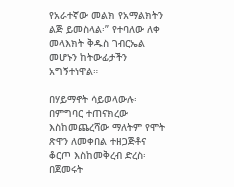የአራተኛው መልክ የአማልክትን ልጅ ይመስላል፡” የተባለው ለቀ መላእክት ቅዱስ ገብርኤል መሆኑን ከትውፊታችን አግኝተነዋል።

በሃይማኖት ሳይወላውሉ፡ በምግባር ተጠናክረው እስከመጨረሻው ማለትም የሞት ጽዋን ለመቀበል ተዘጋጅቶና ቆርጦ እስከመቅረብ ድረስ፡ በጀመሩት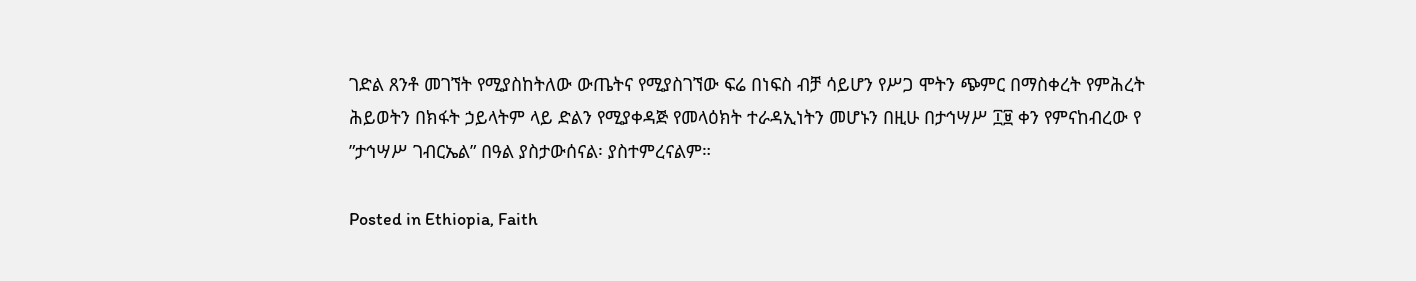ገድል ጸንቶ መገኘት የሚያስከትለው ውጤትና የሚያስገኘው ፍሬ በነፍስ ብቻ ሳይሆን የሥጋ ሞትን ጭምር በማስቀረት የምሕረት ሕይወትን በክፋት ኃይላትም ላይ ድልን የሚያቀዳጅ የመላዕክት ተራዳኢነትን መሆኑን በዚሁ በታኅሣሥ ፲፱ ቀን የምናከብረው የ ”ታኅሣሥ ገብርኤል” በዓል ያስታውሰናል፡ ያስተምረናልም።

Posted in Ethiopia, Faith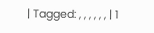| Tagged: , , , , , , | 1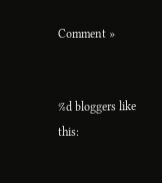Comment »


%d bloggers like this: